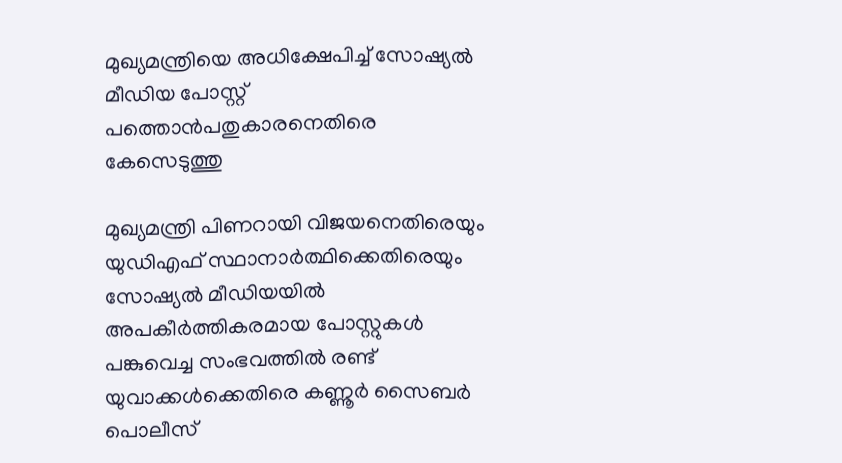മുഖ്യമന്ത്രിയെ അധിക്ഷേപിച്ച് സോഷ്യൽ മീഡിയ പോസ്റ്റ് പത്തൊൻപതുകാരനെതിരെ കേസെടുത്തു

മുഖ്യമന്ത്രി പിണറായി വിജയനെതിരെയും യുഡിഎഫ് സ്ഥാനാർത്ഥിക്കെതിരെയും സോഷ്യൽ മീഡിയയിൽ അപകീർത്തികരമായ പോസ്റ്റുകൾ പങ്കുവെച്ച സംഭവത്തിൽ രണ്ട് യുവാക്കൾക്കെതിരെ കണ്ണൂർ സൈബർ പൊലീസ്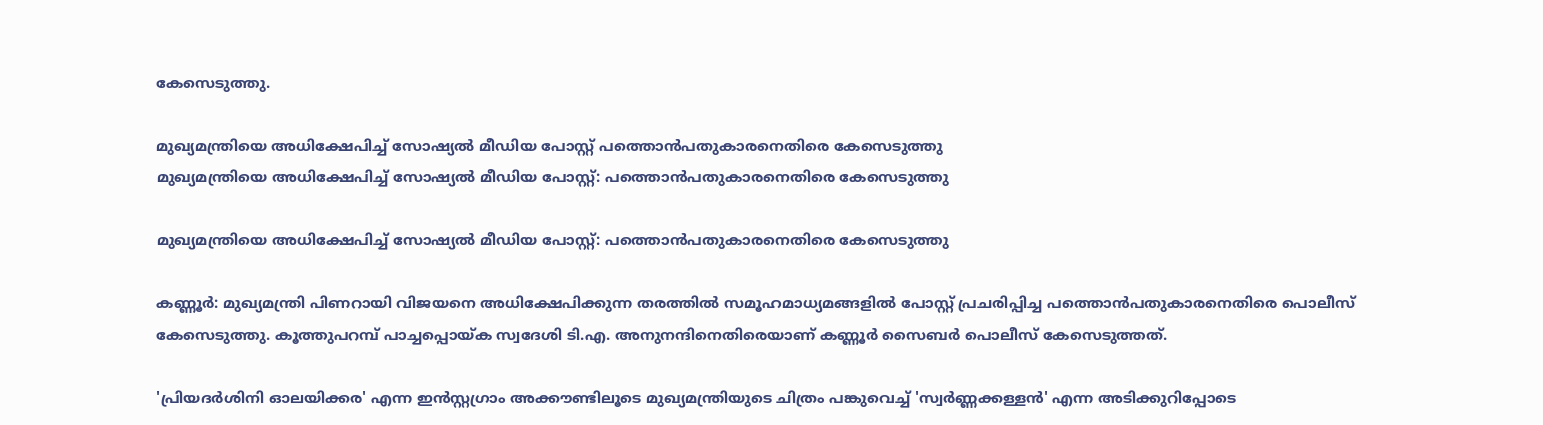കേസെടുത്തു.

മുഖ്യമന്ത്രിയെ അധിക്ഷേപിച്ച് സോഷ്യൽ മീഡിയ പോസ്റ്റ് പത്തൊൻപതുകാരനെതിരെ കേസെടുത്തു
മുഖ്യമന്ത്രിയെ അധിക്ഷേപിച്ച് സോഷ്യൽ മീഡിയ പോസ്റ്റ്: പത്തൊൻപതുകാരനെതിരെ കേസെടുത്തു

മുഖ്യമന്ത്രിയെ അധിക്ഷേപിച്ച് സോഷ്യൽ മീഡിയ പോസ്റ്റ്: പത്തൊൻപതുകാരനെതിരെ കേസെടുത്തു

കണ്ണൂർ: മുഖ്യമന്ത്രി പിണറായി വിജയനെ അധിക്ഷേപിക്കുന്ന തരത്തിൽ സമൂഹമാധ്യമങ്ങളിൽ പോസ്റ്റ് പ്രചരിപ്പിച്ച പത്തൊൻപതുകാരനെതിരെ പൊലീസ് കേസെടുത്തു. കൂത്തുപറമ്പ് പാച്ചപ്പൊയ്ക സ്വദേശി ടി.എ. അനുനന്ദിനെതിരെയാണ് കണ്ണൂർ സൈബർ പൊലീസ് കേസെടുത്തത്.

'പ്രിയദർശിനി ഓലയിക്കര' എന്ന ഇൻസ്റ്റഗ്രാം അക്കൗണ്ടിലൂടെ മുഖ്യമന്ത്രിയുടെ ചിത്രം പങ്കുവെച്ച് 'സ്വർണ്ണക്കള്ളൻ' എന്ന അടിക്കുറിപ്പോടെ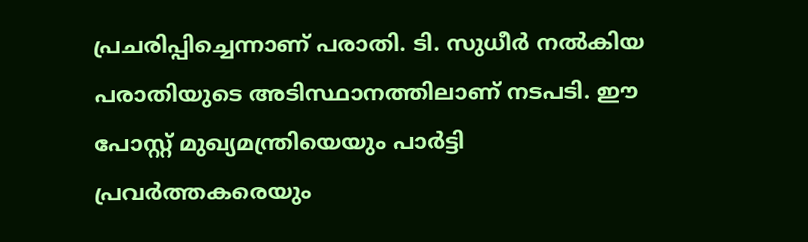പ്രചരിപ്പിച്ചെന്നാണ് പരാതി. ടി. സുധീർ നൽകിയ പരാതിയുടെ അടിസ്ഥാനത്തിലാണ് നടപടി. ഈ പോസ്റ്റ് മുഖ്യമന്ത്രിയെയും പാർട്ടി പ്രവർത്തകരെയും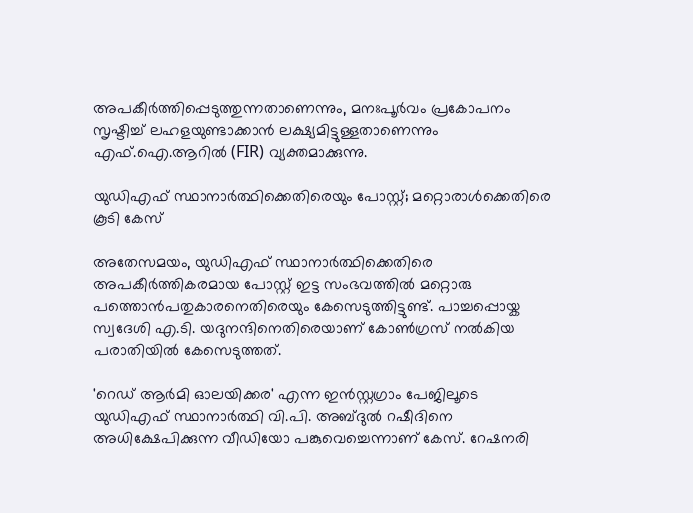അപകീർത്തിപ്പെടുത്തുന്നതാണെന്നും, മനഃപൂർവം പ്രകോപനം സൃഷ്ടിച്ച് ലഹളയുണ്ടാക്കാൻ ലക്ഷ്യമിട്ടുള്ളതാണെന്നും എഫ്.ഐ.ആറിൽ (FIR) വ്യക്തമാക്കുന്നു.

യുഡിഎഫ് സ്ഥാനാർത്ഥിക്കെതിരെയും പോസ്റ്റ്; മറ്റൊരാൾക്കെതിരെ കൂടി കേസ്

അതേസമയം, യുഡിഎഫ് സ്ഥാനാർത്ഥിക്കെതിരെ അപകീർത്തികരമായ പോസ്റ്റ് ഇട്ട സംഭവത്തിൽ മറ്റൊരു പത്തൊൻപതുകാരനെതിരെയും കേസെടുത്തിട്ടുണ്ട്. പാച്ചപ്പൊയ്ക സ്വദേശി എ.ടി. യദുനന്ദിനെതിരെയാണ് കോൺഗ്രസ് നൽകിയ പരാതിയിൽ കേസെടുത്തത്.

'റെഡ് ആർമി ഓലയിക്കര' എന്ന ഇൻസ്റ്റഗ്രാം പേജിലൂടെ യുഡിഎഫ് സ്ഥാനാർത്ഥി വി.പി. അബ്ദുൽ റഷീദിനെ അധിക്ഷേപിക്കുന്ന വീഡിയോ പങ്കുവെച്ചെന്നാണ് കേസ്. റേഷനരി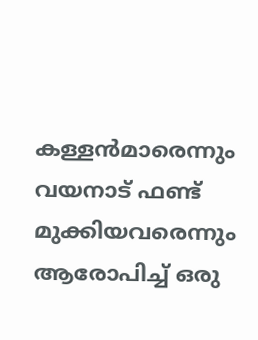കള്ളൻമാരെന്നും വയനാട് ഫണ്ട് മുക്കിയവരെന്നും ആരോപിച്ച് ഒരു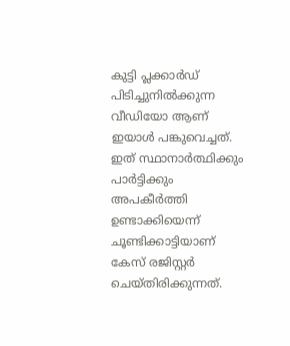കുട്ടി പ്ലക്കാർഡ് പിടിച്ചുനിൽക്കുന്ന വീഡിയോ ആണ് ഇയാൾ പങ്കുവെച്ചത്. ഇത് സ്ഥാനാർത്ഥിക്കും പാർട്ടിക്കും അപകീർത്തി ഉണ്ടാക്കിയെന്ന് ചൂണ്ടിക്കാട്ടിയാണ് കേസ് രജിസ്റ്റർ ചെയ്തിരിക്കുന്നത്.